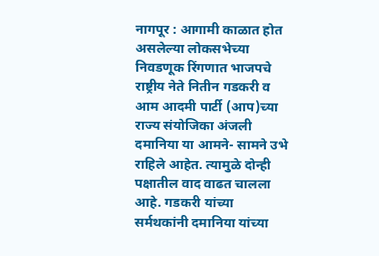नागपूर : आगामी काळात होत असलेल्या लोकसभेच्या निवडणूक रिंगणात भाजपचे राष्ट्रीय नेते नितीन गडकरी व आम आदमी पार्टी (आप)च्या राज्य संयोजिका अंजली दमानिया या आमने- सामने उभे राहिले आहेत. त्यामुळे दोन्ही पक्षातील वाद वाढत चालला आहे. गडकरी यांच्या सर्मथकांनी दमानिया यांच्या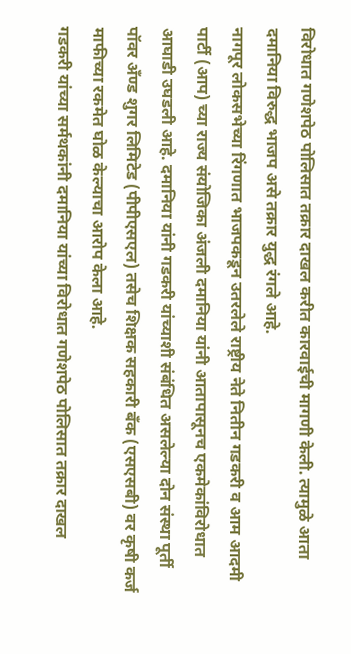विरोधात गणेशपेठ पोलिसात तक्रार दाखल करीत कारवाईची मागणी केली. त्यामुळे आता दमानिया विरुद्ध भाजप असे तक्रार युद्ध रंगले आहे.
नागपूर लोकसभेच्या रिंगणात भाजपकडून उतरलेले राष्ट्रीय नेते नितीन गडकरी व आम आदमी पार्टी (आप) च्या राज्य संयोजिका अंजली दमानिया यांनी आतापासूनच एकमेकांविरोधात आघाडी उघडली आहे. दमानिया यांनी गडकरी यांच्याशी संबंधित असलेल्या दोन संस्था पूर्ती पॉवर अँण्ड शुगर लिमिटेड (पीपीएसएल) तसेच शिक्षक सहकारी बँक (एसएसबी) वर कृषी कर्ज माफीच्या रकमेत घोळ केल्याचा आरोप केला आहे.
गडकरी यांच्या सर्मथकांनी दमानिया यांच्या विरोधात गणेशपेठ पोलिसात तक्रार दाखल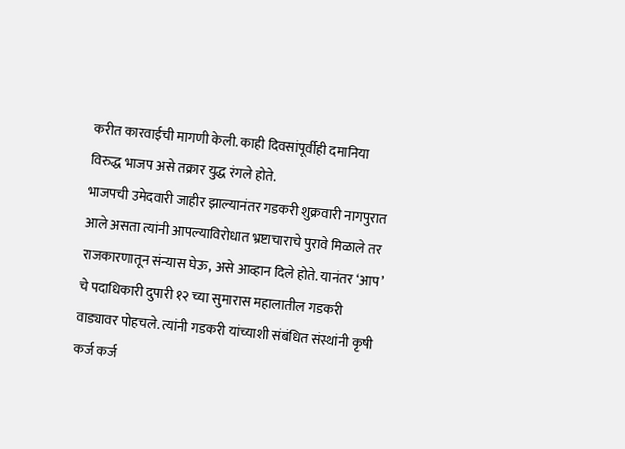करीत कारवाईची मागणी केली. काही दिवसांपूर्वीही दमानिया विरुद्ध भाजप असे तक्रार युद्ध रंगले होते.
भाजपची उमेदवारी जाहीर झाल्यानंतर गडकरी शुक्रवारी नागपुरात आले असता त्यांनी आपल्याविरोधात भ्रष्टाचाराचे पुरावे मिळाले तर राजकारणातून संन्यास घेऊ, असे आव्हान दिले होते. यानंतर ‘आप’ चे पदाधिकारी दुपारी १२ च्या सुमारास महालातील गडकरी वाड्यावर पोहचले. त्यांनी गडकरी यांच्याशी संबंधित संस्थांनी कृषी कर्ज कर्ज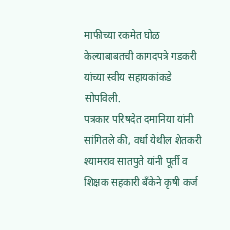माफीच्या रकमेत घोळ केल्याबाबतची कागदपत्रे गडकरी यांच्या स्वीय सहायकांकडे सोपविली.
पत्रकार परिषदेत दमानिया यांनी सांगितले की, वर्धा येथील शेतकरी श्यामराव सातपुते यांनी पूर्ती व शिक्षक सहकारी बँकेने कृषी कर्ज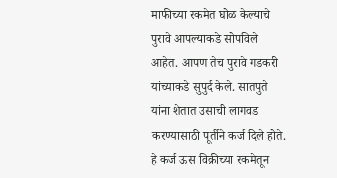माफीच्या रकमेत घोळ केल्याचे पुरावे आपल्याकडे सोपविले आहेत. आपण तेच पुरावे गडकरी यांच्याकडे सुपुर्द केले. सातपुते यांना शेतात उसाची लागवड करण्यासाठी पूर्तीने कर्ज दिले होते. हे कर्ज ऊस विक्रीच्या रकमेतून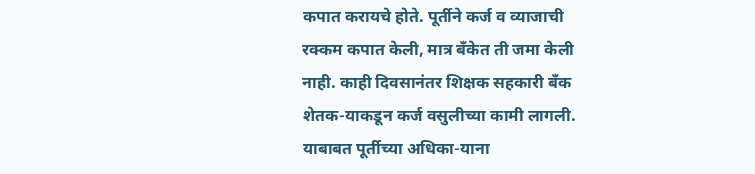कपात करायचे होते. पूर्तीने कर्ज व व्याजाची रक्कम कपात केली, मात्र बँकेत ती जमा केली नाही. काही दिवसानंतर शिक्षक सहकारी बँक शेतक-याकडून कर्ज वसुलीच्या कामी लागली. याबाबत पूर्तीच्या अधिका-याना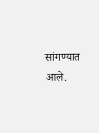सांगण्यात आले.